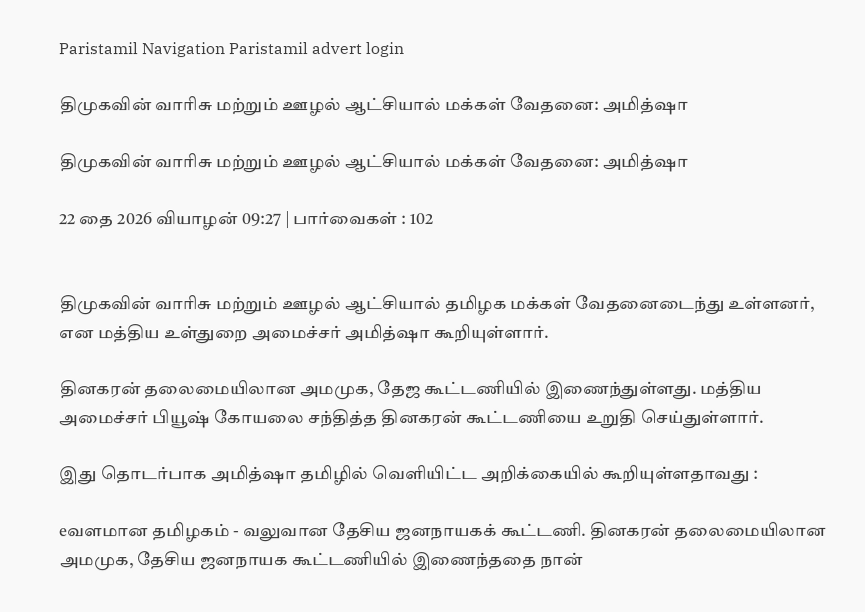Paristamil Navigation Paristamil advert login

திமுகவின் வாரிசு மற்றும் ஊழல் ஆட்சியால் மக்கள் வேதனை: அமித்ஷா

திமுகவின் வாரிசு மற்றும் ஊழல் ஆட்சியால் மக்கள் வேதனை: அமித்ஷா

22 தை 2026 வியாழன் 09:27 | பார்வைகள் : 102


திமுகவின் வாரிசு மற்றும் ஊழல் ஆட்சியால் தமிழக மக்கள் வேதனைடைந்து உள்ளனர், என மத்திய உள்துறை அமைச்சர் அமித்ஷா கூறியுள்ளார்.

தினகரன் தலைமையிலான அமமுக, தேஜ கூட்டணியில் இணைந்துள்ளது. மத்திய அமைச்சர் பியூஷ் கோயலை சந்தித்த தினகரன் கூட்டணியை உறுதி செய்துள்ளார்.

இது தொடர்பாக அமித்ஷா தமிழில் வெளியிட்ட அறிக்கையில் கூறியுள்ளதாவது :

eவளமான தமிழகம் - வலுவான தேசிய ஜனநாயகக் கூட்டணி. தினகரன் தலைமையிலான அமமுக, தேசிய ஜனநாயக கூட்டணியில் இணைந்ததை நான்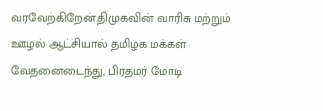வரவேற்கிறேன்.திமுகவின் வாரிசு மற்றும் ஊழல் ஆட்சியால் தமிழக மக்கள் வேதனைடைந்து, பிரதமர் மோடி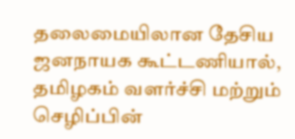தலைமையிலான தேசிய ஜனநாயக கூட்டணியால், தமிழகம் வளர்ச்சி மற்றும் செழிப்பின்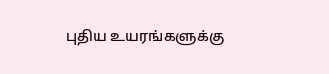புதிய உயரங்களுக்கு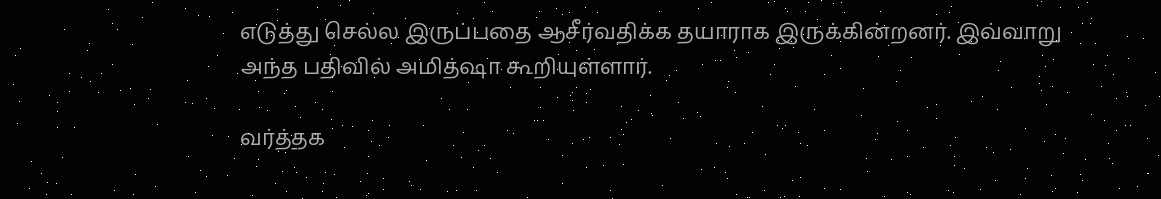எடுத்து செல்ல இருப்பதை ஆசீர்வதிக்க தயாராக இருக்கின்றனர். இவ்வாறு அந்த பதிவில் அமித்ஷா கூறியுள்ளார்.

வர்த்தக‌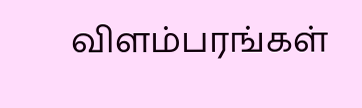விளம்பரங்கள்